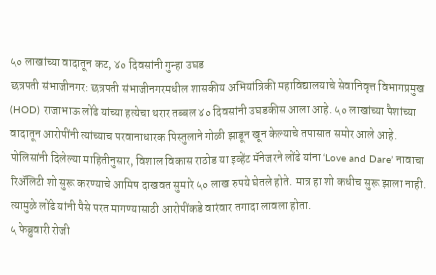५० लाखांच्या वादातून कट, ४० दिवसांनी गुन्हा उघड
छत्रपती संभाजीनगर: छत्रपती संभाजीनगरमधील शासकीय अभियांत्रिकी महाविद्यालयाचे सेवानिवृत्त विभागप्रमुख (HOD) राजाभाऊ लोंढे यांच्या हत्येचा थरार तब्बल ४० दिवसांनी उघडकीस आला आहे. ५० लाखांच्या पैशांच्या वादातून आरोपींनी त्यांच्याच परवानाधारक पिस्तुलाने गोळी झाडून खून केल्याचे तपासात समोर आले आहे.
पोलिसांनी दिलेल्या माहितीनुसार, विशाल विकास राठोड या इव्हेंट मॅनेजरने लोंढे यांना ‘Love and Dare’ नावाचा रिॲलिटी शो सुरू करण्याचे आमिष दाखवत सुमारे ५० लाख रुपये घेतले होते. मात्र हा शो कधीच सुरू झाला नाही. त्यामुळे लोंढे यांनी पैसे परत मागण्यासाठी आरोपींकडे वारंवार तगादा लावला होता.
५ फेब्रुवारी रोजी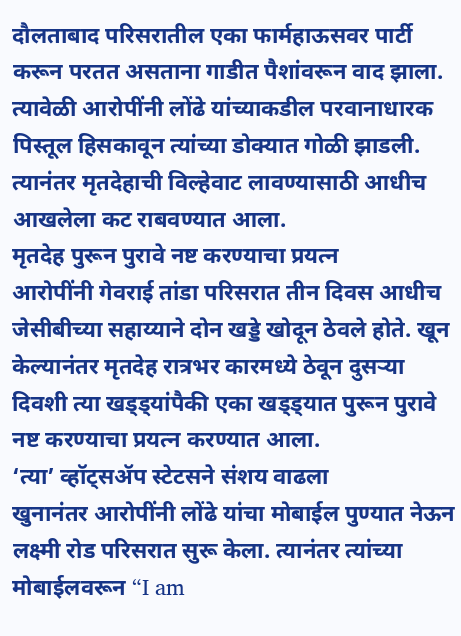दौलताबाद परिसरातील एका फार्महाऊसवर पार्टी करून परतत असताना गाडीत पैशांवरून वाद झाला. त्यावेळी आरोपींनी लोंढे यांच्याकडील परवानाधारक पिस्तूल हिसकावून त्यांच्या डोक्यात गोळी झाडली. त्यानंतर मृतदेहाची विल्हेवाट लावण्यासाठी आधीच आखलेला कट राबवण्यात आला.
मृतदेह पुरून पुरावे नष्ट करण्याचा प्रयत्न
आरोपींनी गेवराई तांडा परिसरात तीन दिवस आधीच जेसीबीच्या सहाय्याने दोन खड्डे खोदून ठेवले होते. खून केल्यानंतर मृतदेह रात्रभर कारमध्ये ठेवून दुसऱ्या दिवशी त्या खड्ड्यांपैकी एका खड्ड्यात पुरून पुरावे नष्ट करण्याचा प्रयत्न करण्यात आला.
‘त्या’ व्हॉट्सॲप स्टेटसने संशय वाढला
खुनानंतर आरोपींनी लोंढे यांचा मोबाईल पुण्यात नेऊन लक्ष्मी रोड परिसरात सुरू केला. त्यानंतर त्यांच्या मोबाईलवरून “I am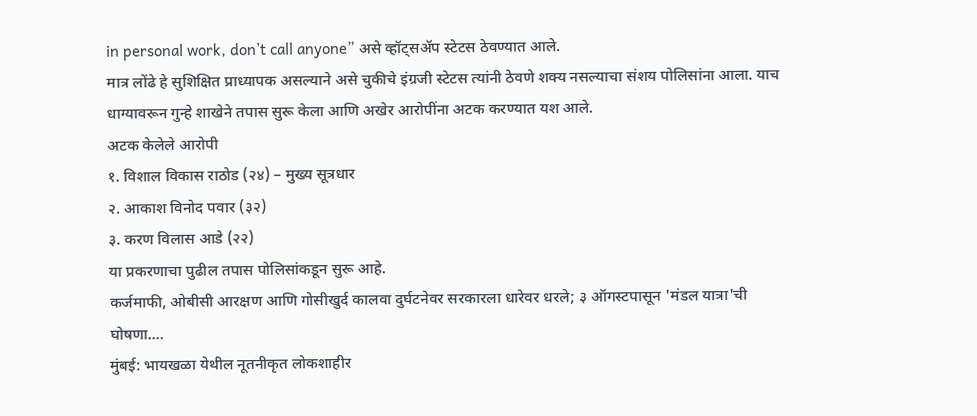in personal work, don’t call anyone” असे व्हॉट्सॲप स्टेटस ठेवण्यात आले.
मात्र लोंढे हे सुशिक्षित प्राध्यापक असल्याने असे चुकीचे इंग्रजी स्टेटस त्यांनी ठेवणे शक्य नसल्याचा संशय पोलिसांना आला. याच धाग्यावरून गुन्हे शाखेने तपास सुरू केला आणि अखेर आरोपींना अटक करण्यात यश आले.
अटक केलेले आरोपी
१. विशाल विकास राठोड (२४) – मुख्य सूत्रधार
२. आकाश विनोद पवार (३२)
३. करण विलास आडे (२२)
या प्रकरणाचा पुढील तपास पोलिसांकडून सुरू आहे.
कर्जमाफी, ओबीसी आरक्षण आणि गोसीखुर्द कालवा दुर्घटनेवर सरकारला धारेवर धरले; ३ ऑगस्टपासून 'मंडल यात्रा'ची घोषणा.…
मुंबई: भायखळा येथील नूतनीकृत लोकशाहीर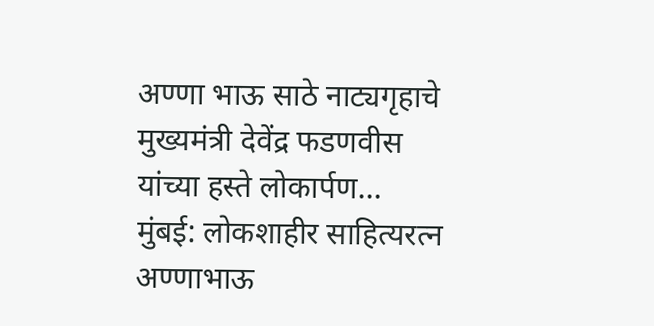अण्णा भाऊ साठे नाट्यगृहाचे मुख्यमंत्री देवेंद्र फडणवीस यांच्या हस्ते लोकार्पण…
मुंबई: लोकशाहीर साहित्यरत्न अण्णाभाऊ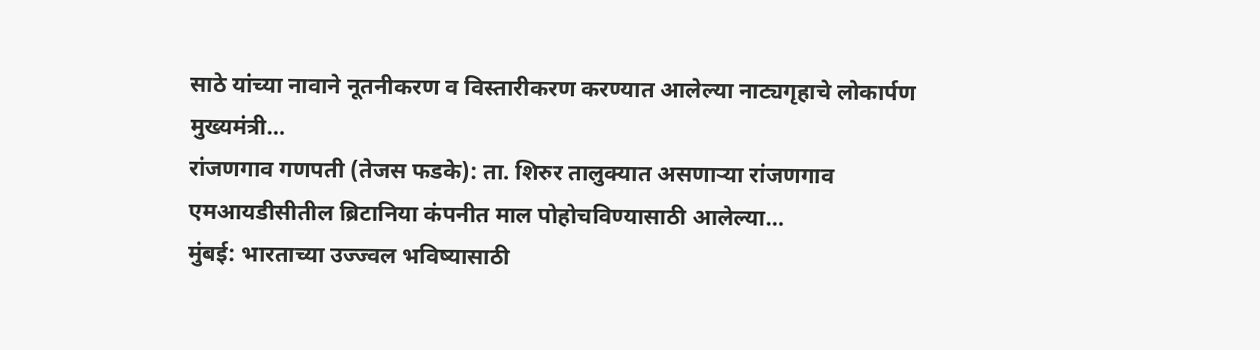साठे यांच्या नावाने नूतनीकरण व विस्तारीकरण करण्यात आलेल्या नाट्यगृहाचे लोकार्पण मुख्यमंत्री…
रांजणगाव गणपती (तेजस फडके): ता. शिरुर तालुक्यात असणाऱ्या रांजणगाव एमआयडीसीतील ब्रिटानिया कंपनीत माल पोहोचविण्यासाठी आलेल्या…
मुंबई: भारताच्या उज्ज्वल भविष्यासाठी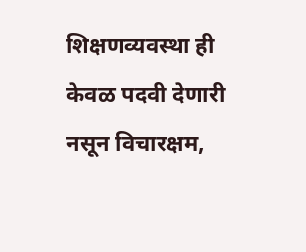शिक्षणव्यवस्था ही केवळ पदवी देणारी नसून विचारक्षम,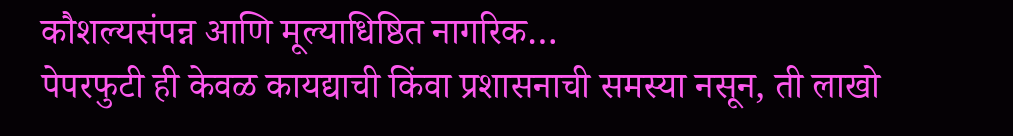कौशल्यसंपन्न आणि मूल्याधिष्ठित नागरिक…
पेपरफुटी ही केवळ कायद्याची किंवा प्रशासनाची समस्या नसून, ती लाखो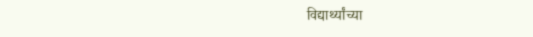विद्यार्थ्यांच्या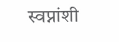स्वप्नांशी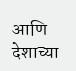आणि देशाच्या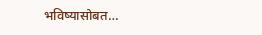भविष्यासोबत…